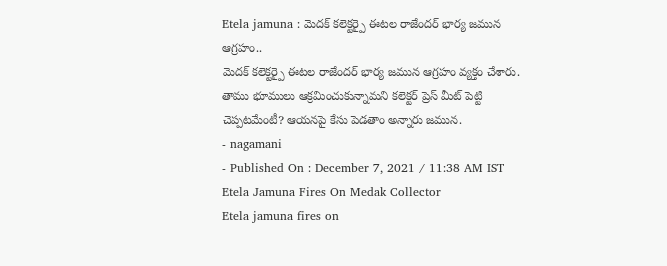Etela jamuna : మెదక్ కలెక్టర్పై ఈటల రాజేందర్ భార్య జమున ఆగ్రహం..
మెదక్ కలెక్టర్పై ఈటల రాజేందర్ భార్య జమున ఆగ్రహం వ్యక్తం చేశారు. తాము భూములు ఆక్రమించుకున్నామని కలెక్టర్ ప్రెస్ మీట్ పెట్టి చెప్పటమేంటీ? ఆయనపై కేసు పెడతాం అన్నారు జమున.
- nagamani
- Published On : December 7, 2021 / 11:38 AM IST
Etela Jamuna Fires On Medak Collector
Etela jamuna fires on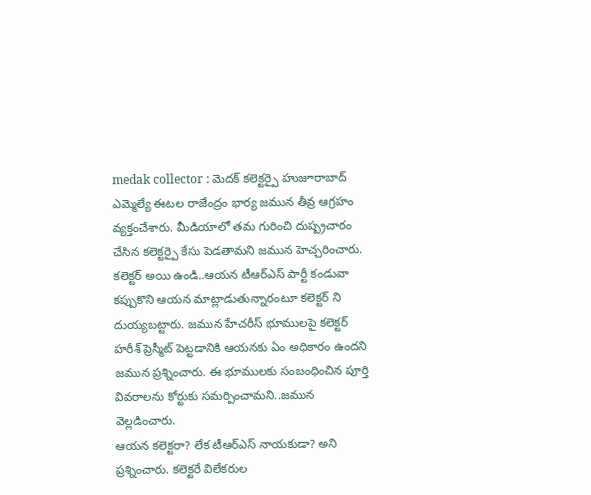medak collector : మెదక్ కలెక్టర్పై హుజూరాబాద్ ఎమ్మెల్యే ఈటల రాజేంద్రం భార్య జమున తీవ్ర ఆగ్రహం వ్యక్తంచేశారు. మీడియాలో తమ గురించి దుష్ప్రచారం చేసిన కలెక్టర్పై కేసు పెడతామని జమున హెచ్చరించారు. కలెక్టర్ అయి ఉండి..ఆయన టీఆర్ఎస్ పార్టీ కండువా కప్పుకొని ఆయన మాట్లాడుతున్నారంటూ కలెక్టర్ ని దుయ్యబట్టారు. జమున హేచరీస్ భూములపై కలెక్టర్ హరీశ్ ప్రెస్మీట్ పెట్టడానికి ఆయనకు ఏం అధికారం ఉందని జమున ప్రశ్నించారు. ఈ భూములకు సంబంధించిన పూర్తి వివరాలను కోర్టుకు సమర్పించామని..జమున వెల్లడించారు.
ఆయన కలెక్టరా? లేక టీఆర్ఎస్ నాయకుడా? అని ప్రశ్నించారు. కలెక్టరే విలేకరుల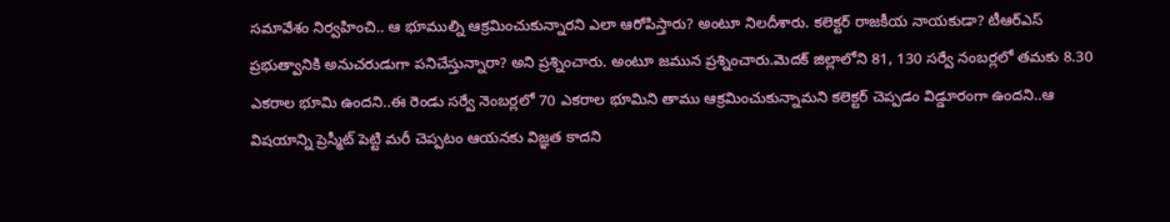సమావేశం నిర్వహించి.. ఆ భూముల్ని ఆక్రమించుకున్నారని ఎలా ఆరోపిస్తారు? అంటూ నిలదీశారు. కలెక్టర్ రాజకీయ నాయకుడా? టీఆర్ఎస్ ప్రభుత్వానికి అనుచరుడుగా పనిచేస్తున్నారా? అని ప్రశ్నించారు. అంటూ జమున ప్రశ్నించారు.మెదక్ జిల్లాలోని 81, 130 సర్వే నంబర్లలో తమకు 8.30 ఎకరాల భూమి ఉందని..ఈ రెండు సర్వే నెంబర్లలో 70 ఎకరాల భూమిని తాము ఆక్రమించుకున్నామని కలెక్టర్ చెప్పడం విడ్డూరంగా ఉందని..ఆ విషయాన్ని ప్రెస్మీట్ పెట్టి మరీ చెప్పటం ఆయనకు విజ్ఞత కాదని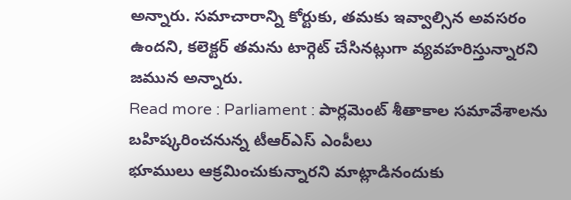అన్నారు. సమాచారాన్ని కోర్టుకు, తమకు ఇవ్వాల్సిన అవసరం ఉందని, కలెక్టర్ తమను టార్గెట్ చేసినట్లుగా వ్యవహరిస్తున్నారని జమున అన్నారు.
Read more : Parliament : పార్లమెంట్ శీతాకాల సమావేశాలను బహిష్కరించనున్న టీఆర్ఎస్ ఎంపీలు
భూములు ఆక్రమించుకున్నారని మాట్లాడినందుకు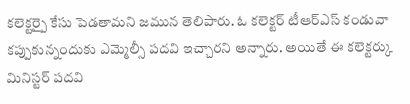కలెక్టర్పై కేసు పెడతామని జమున తెలిపారు. ఓ కలెక్టర్ టీఆర్ఎస్ కండువా కప్పుకున్నందుకు ఎమ్మెల్సీ పదవి ఇచ్చారని అన్నారు. అయితే ఈ కలెక్టర్కు మినిస్టర్ పదవి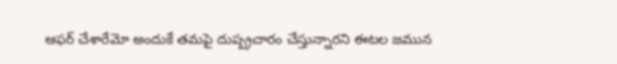ఆఫర్ చేశారేమో అందుకే తమపై దుష్ప్రచారం చేస్తున్నారని ఈటల జమున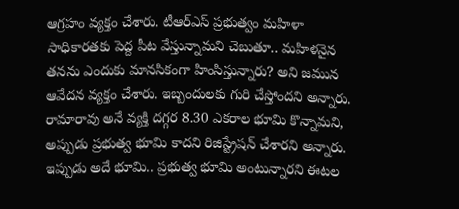ఆగ్రహం వ్యక్తం చేశారు. టీఆర్ఎస్ ప్రభుత్వం మహిళా సాధికారతకు పెద్ద పీట వేస్తున్నామని చెబుతూ.. మహిళనైన తనను ఎందుకు మానసికంగా హింసిస్తున్నారు? అని జమున ఆవేదన వ్యక్తం చేశారు. ఇబ్బందులకు గురి చేస్తోందని అన్నారు. రామారావు అనే వ్యక్తి దగ్గర 8.30 ఎకరాల భూమి కొన్నామని, అప్పుడు ప్రభుత్వ భూమి కాదని రిజిస్ట్రేషన్ చేశారని అన్నారు. ఇప్పుడు అదే భూమి.. ప్రభుత్వ భూమి అంటున్నారని ఈటల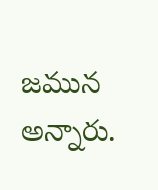జమున అన్నారు.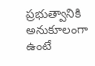ప్రభుత్వానికి అనుకూలంగా ఉంటే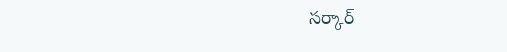సర్కార్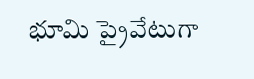భూమి ప్రైవేటుగా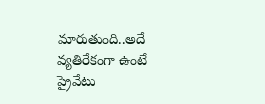మారుతుంది..అదే వ్యతిరేకంగా ఉంటే ప్రైవేటు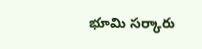భూమి సర్కారు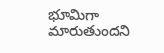భూమిగా మారుతుందని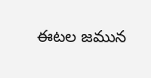ఈటల జమున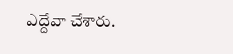ఎద్దేవా చేశారు.